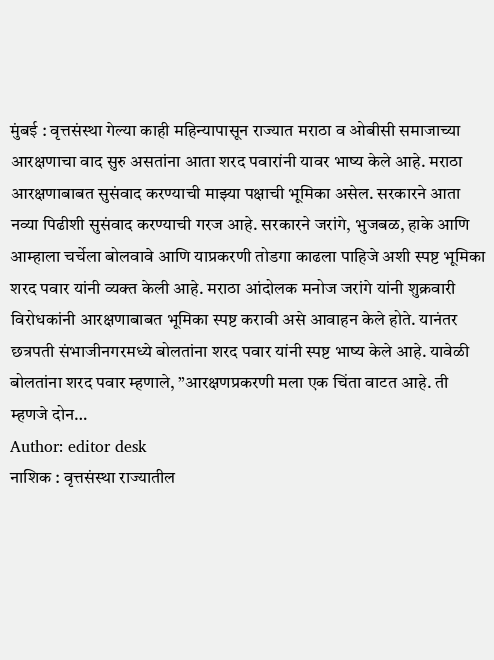मुंबई : वृत्तसंस्था गेल्या काही महिन्यापासून राज्यात मराठा व ओबीसी समाजाच्या आरक्षणाचा वाद सुरु असतांना आता शरद पवारांनी यावर भाष्य केले आहे. मराठा आरक्षणाबाबत सुसंवाद करण्याची माझ्या पक्षाची भूमिका असेल. सरकारने आता नव्या पिढीशी सुसंवाद करण्याची गरज आहे. सरकारने जरांगे, भुजबळ, हाके आणि आम्हाला चर्चेला बोलवावे आणि याप्रकरणी तोडगा काढला पाहिजे अशी स्पष्ट भूमिका शरद पवार यांनी व्यक्त केली आहे. मराठा आंदोलक मनोज जरांगे यांनी शुक्रवारी विरोधकांनी आरक्षणाबाबत भूमिका स्पष्ट करावी असे आवाहन केले होते. यानंतर छत्रपती संभाजीनगरमध्ये बोलतांना शरद पवार यांनी स्पष्ट भाष्य केले आहे. यावेळी बोलतांना शरद पवार म्हणाले, ”आरक्षणप्रकरणी मला एक चिंता वाटत आहे. ती म्हणजे दोन…
Author: editor desk
नाशिक : वृत्तसंस्था राज्यातील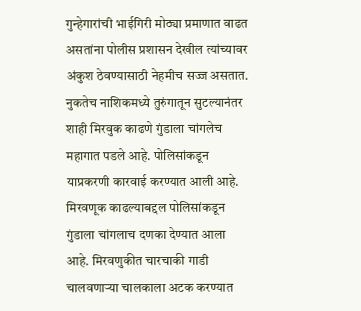गुन्हेगारांची भाईगिरी मोठ्या प्रमाणात वाढत असतांना पोलीस प्रशासन देखील त्यांच्यावर अंकुश ठेवण्यासाठी नेहमीच सज्ज असतात. नुकतेच नाशिकमध्ये तुरुंगातून सुटल्यानंतर शाही मिरवुक काढणे गुंडाला चांगलेच महागात पडले आहे. पोलिसांकडून याप्रकरणी कारवाई करण्यात आली आहे. मिरवणूक काढल्याबद्दल पोलिसांकडून गुंडाला चांगलाच दणका देण्यात आला आहे. मिरवणुकीत चारचाकी गाडी चालवणाऱ्या चालकाला अटक करण्यात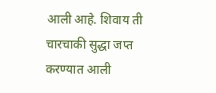आली आहे. शिवाय ती चारचाकी सुद्धा जप्त करण्यात आली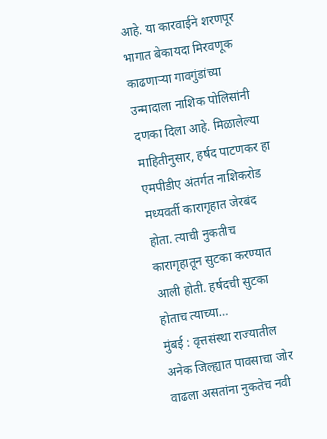आहे. या कारवाईने शरणपूर भागात बेकायदा मिरवणूक काढणाऱ्या गावगुंडांच्या उन्मादाला नाशिक पोलिसांनी दणका दिला आहे. मिळालेल्या माहितीनुसार, हर्षद पाटणकर हा एमपीडीए अंतर्गत नाशिकरोड मध्यवर्ती कारागृहात जेरबंद होता. त्याची नुकतीच कारागृहातून सुटका करण्यात आली होती. हर्षदची सुटका होताच त्याच्या…
मुंबई : वृत्तसंस्था राज्यातील अनेक जिल्ह्यात पावसाचा जोर वाढला असतांना नुकतेच नवी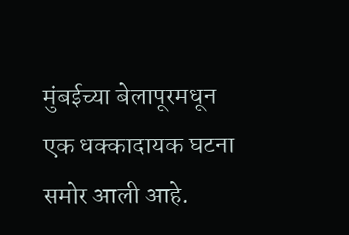मुंबईच्या बेलापूरमधून एक धक्कादायक घटना समोर आली आहे.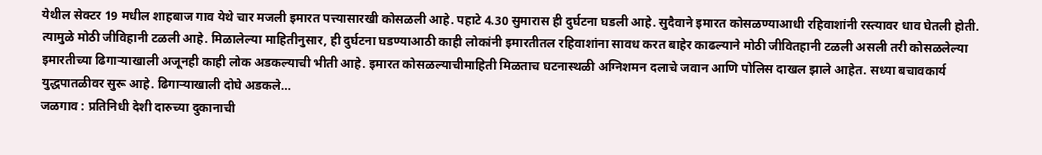येथील सेक्टर 19 मधील शाहबाज गाव येथे चार मजली इमारत पत्त्यासारखी कोसळली आहे. पहाटे 4.30 सुमारास ही दुर्घटना घडली आहे. सुदैवाने इमारत कोसळण्याआधी रहिवाशांनी रस्त्यावर धाव घेतली होती. त्यामुळे मोठी जीविहानी टळली आहे. मिळालेल्या माहितीनुसार, ही दुर्घटना घडण्याआठी काही लोकांनी इमारतीतल रहिवाशांना सावध करत बाहेर काढल्याने मोठी जीवितहानी टळली असली तरी कोसळलेल्या इमारतीच्या ढिगाऱ्याखाली अजूनही काही लोक अडकल्याची भीती आहे. इमारत कोसळल्याचीमाहिती मिळताच घटनास्थळी अग्निशमन दलाचे जवान आणि पोलिस दाखल झाले आहेत. सध्या बचावकार्य युद्धपातळीवर सुरू आहे. ढिगाऱ्याखाली दोघे अडकले…
जळगाव : प्रतिनिधी देशी दारुच्या दुकानाची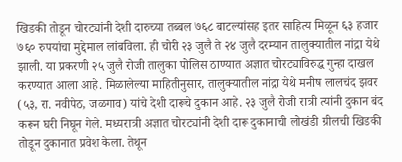खिडकी तोडून चोरट्यांनी देशी दारुच्या तब्बल ७६८ बाटल्यांसह इतर साहित्य मिळून ६३ हजार ७६० रुपयांचा मुद्देमाल लांबविला. ही चोरी २३ जुलै ते २४ जुलै दरम्यान तालुक्यातील नांद्रा येथे झाली. या प्रकरणी २५ जुलै रोजी तालुका पोलिस ठाण्यात अज्ञात चोरट्याविरुद्ध गुन्हा दाखल करण्यात आला आहे. मिळालेल्या माहितीनुसार, तालुक्यातील नांद्रा येथे मनीष लालचंद झवर (५३, रा. नवीपेठ, जळगाव) यांचे देशी दारूचे दुकान आहे. २३ जुलै रोजी रात्री त्यांनी दुकान बंद करून घरी निघून गेले. मध्यरात्री अज्ञात चोरट्यांनी देशी दारू दुकानाची लोखंडी ग्रीलची खिडकी तोडून दुकानात प्रवेश केला. तेथून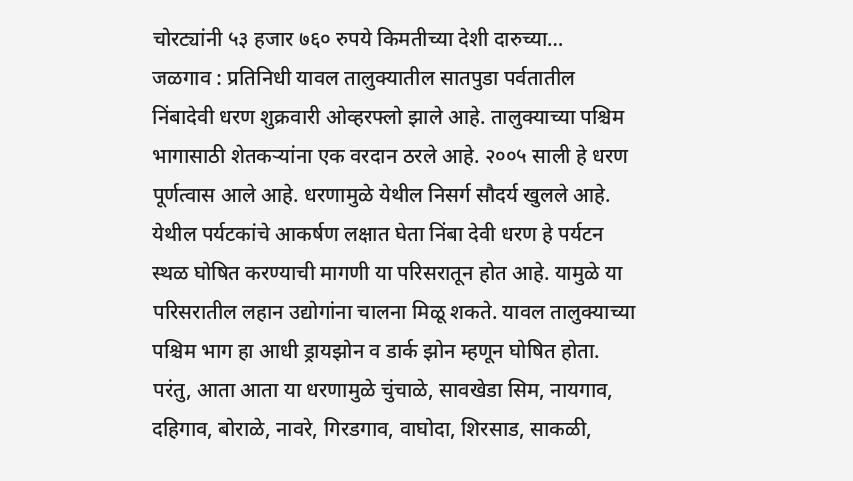चोरट्यांनी ५३ हजार ७६० रुपये किमतीच्या देशी दारुच्या…
जळगाव : प्रतिनिधी यावल तालुक्यातील सातपुडा पर्वतातील निंबादेवी धरण शुक्रवारी ओव्हरफ्लो झाले आहे. तालुक्याच्या पश्चिम भागासाठी शेतकऱ्यांना एक वरदान ठरले आहे. २००५ साली हे धरण पूर्णत्वास आले आहे. धरणामुळे येथील निसर्ग सौदर्य खुलले आहे. येथील पर्यटकांचे आकर्षण लक्षात घेता निंबा देवी धरण हे पर्यटन स्थळ घोषित करण्याची मागणी या परिसरातून होत आहे. यामुळे या परिसरातील लहान उद्योगांना चालना मिळू शकते. यावल तालुक्याच्या पश्चिम भाग हा आधी ड्रायझोन व डार्क झोन म्हणून घोषित होता. परंतु, आता आता या धरणामुळे चुंचाळे, सावखेडा सिम, नायगाव, दहिगाव, बोराळे, नावरे, गिरडगाव, वाघोदा, शिरसाड, साकळी,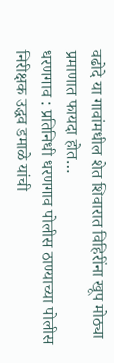वढोदे या गावांमधील शेत शिवारात विहिरींना खूप मोठ्या प्रमाणात फायदा होत…
धरणगाव : प्रतिनिधी धरणगाव पोलीस ठाण्याच्या पोलीस निरीक्षक उद्धव डमाळे यांची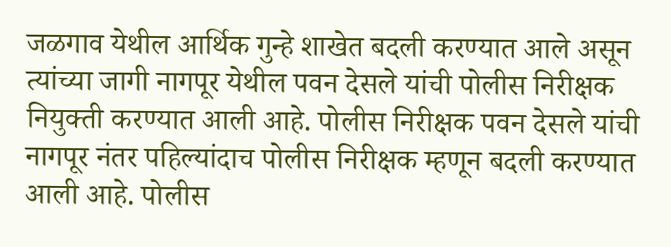जळगाव येथील आर्थिक गुन्हे शाखेत बदली करण्यात आले असून त्यांच्या जागी नागपूर येथील पवन देसले यांची पोलीस निरीक्षक नियुक्ती करण्यात आली आहे. पोलीस निरीक्षक पवन देसले यांची नागपूर नंतर पहिल्यांदाच पोलीस निरीक्षक म्हणून बदली करण्यात आली आहे. पोलीस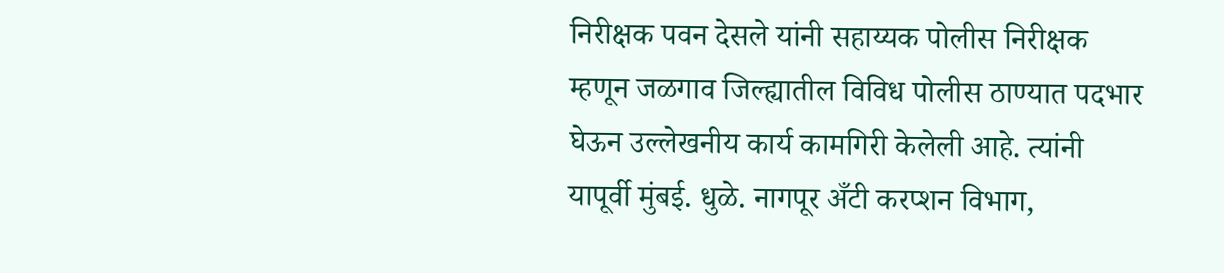निरीक्षक पवन देसले यांनी सहाय्यक पोलीस निरीक्षक म्हणून जळगाव जिल्ह्यातील विविध पोलीस ठाण्यात पदभार घेऊन उल्लेखनीय कार्य कामगिरी केलेली आहे. त्यांनी यापूर्वी मुंबई. धुळे. नागपूर अँटी करप्शन विभाग,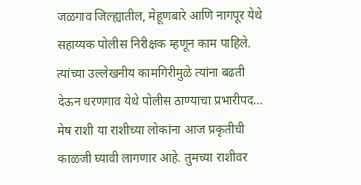जळगाव जिल्ह्यातील, मेहूणबारे आणि नागपूर येथे सहाय्यक पोलीस निरीक्षक म्हणून काम पाहिले. त्यांच्या उल्लेखनीय कामगिरीमुळे त्यांना बढती देऊन धरणगाव येथे पोलीस ठाण्याचा प्रभारीपद…
मेष राशी या राशीच्या लोकांना आज प्रकृतीची काळजी घ्यावी लागणार आहे. तुमच्या राशीवर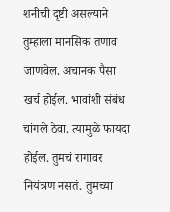शनीची दृष्टी असल्याने तुम्हाला मानसिक तणाव जाणवेल. अचानक पैसा खर्च होईल. भावांशी संबंध चांगले ठेवा. त्यामुळे फायदा होईल. तुमचं रागावर नियंत्रण नसतं. तुमच्या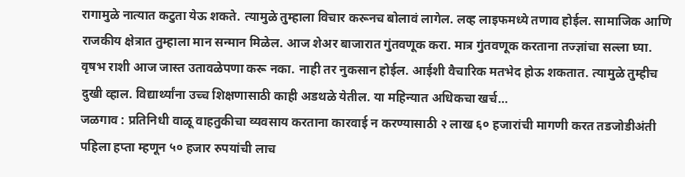रागामुळे नात्यात कटुता येऊ शकते. त्यामुळे तुम्हाला विचार करूनच बोलावं लागेल. लव्ह लाइफमध्ये तणाव होईल. सामाजिक आणि राजकीय क्षेत्रात तुम्हाला मान सन्मान मिळेल. आज शेअर बाजारात गुंतवणूक करा. मात्र गुंतवणूक करताना तज्ज्ञांचा सल्ला घ्या. वृषभ राशी आज जास्त उतावळेपणा करू नका. नाही तर नुकसान होईल. आईशी वैचारिक मतभेद होऊ शकतात. त्यामुळे तुम्हीच दुखी व्हाल. विद्यार्थ्यांना उच्च शिक्षणासाठी काही अडथळे येतील. या महिन्यात अधिकचा खर्च…
जळगाव : प्रतिनिधी वाळू वाहतुकीचा व्यवसाय करताना कारवाई न करण्यासाठी २ लाख ६० हजारांची मागणी करत तडजोडीअंती पहिला हप्ता म्हणून ५० हजार रुपयांची लाच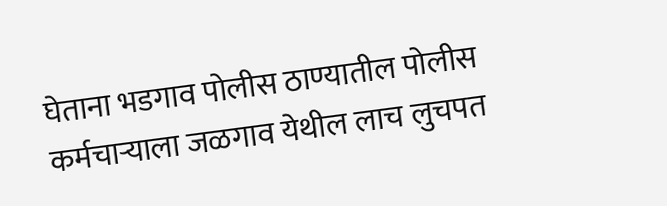घेताना भडगाव पोलीस ठाण्यातील पोलीस कर्मचाऱ्याला जळगाव येथील लाच लुचपत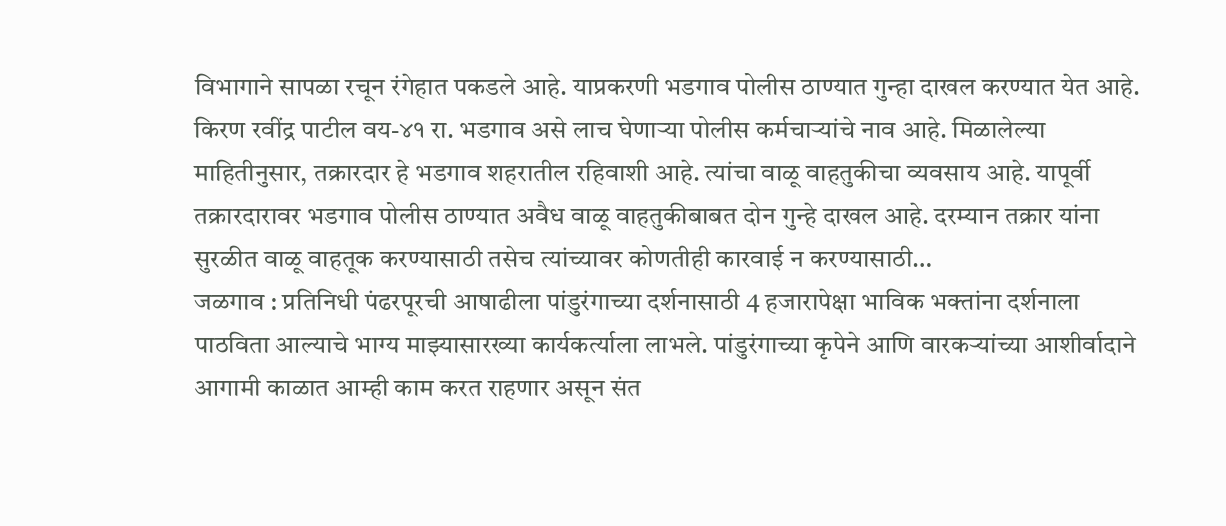विभागाने सापळा रचून रंगेहात पकडले आहे. याप्रकरणी भडगाव पोलीस ठाण्यात गुन्हा दाखल करण्यात येत आहे. किरण रवींद्र पाटील वय-४१ रा. भडगाव असे लाच घेणाऱ्या पोलीस कर्मचाऱ्यांचे नाव आहे. मिळालेल्या माहितीनुसार, तक्रारदार हे भडगाव शहरातील रहिवाशी आहे. त्यांचा वाळू वाहतुकीचा व्यवसाय आहे. यापूर्वी तक्रारदारावर भडगाव पोलीस ठाण्यात अवैध वाळू वाहतुकीबाबत दोन गुन्हे दाखल आहे. दरम्यान तक्रार यांना सुरळीत वाळू वाहतूक करण्यासाठी तसेच त्यांच्यावर कोणतीही कारवाई न करण्यासाठी…
जळगाव : प्रतिनिधी पंढरपूरची आषाढीला पांडुरंगाच्या दर्शनासाठी 4 हजारापेक्षा भाविक भक्तांना दर्शनाला पाठविता आल्याचे भाग्य माझ्यासारख्या कार्यकर्त्याला लाभले. पांडुरंगाच्या कृपेने आणि वारकऱ्यांच्या आशीर्वादाने आगामी काळात आम्ही काम करत राहणार असून संत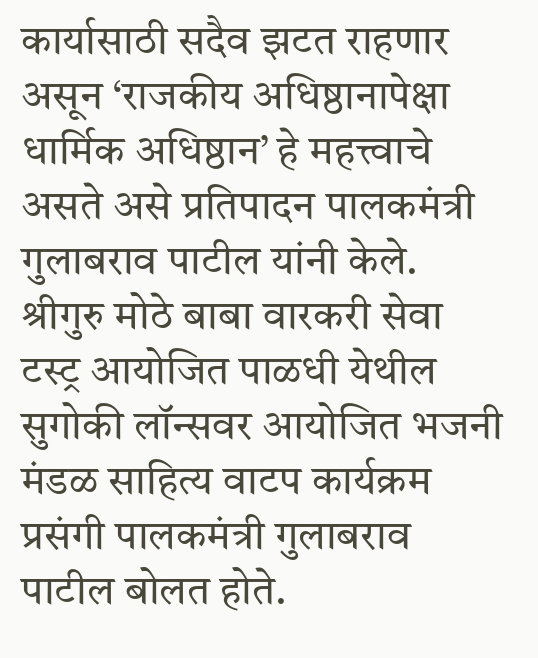कार्यासाठी सदैव झटत राहणार असून ‘राजकीय अधिष्ठानापेक्षा धार्मिक अधिष्ठान’ हे महत्त्वाचे असते असे प्रतिपादन पालकमंत्री गुलाबराव पाटील यांनी केले. श्रीगुरु मोठे बाबा वारकरी सेवा टस्ट्र आयोजित पाळधी येथील सुगोकी लॉन्सवर आयोजित भजनी मंडळ साहित्य वाटप कार्यक्रम प्रसंगी पालकमंत्री गुलाबराव पाटील बोलत होते.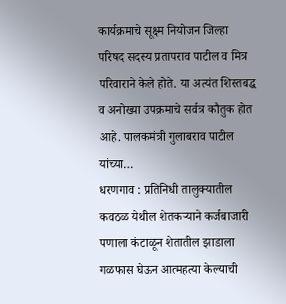कार्यक्रमाचे सूक्ष्म नियोजन जिल्हा परिषद सदस्य प्रतापराव पाटील व मित्र परिवाराने केले होते. या अत्यंत शिस्तबद्ध व अनोख्या उपक्रमाचे सर्वत्र कौतुक होत आहे. पालकमंत्री गुलाबराव पाटील यांच्या…
धरणगाव : प्रतिनिधी तालुक्यातील कवठळ येथील शेतकऱ्याने कर्जबाजारी पणाला कंटाळून शेतातील झाडाला गळफास घेऊन आत्महत्या केल्याची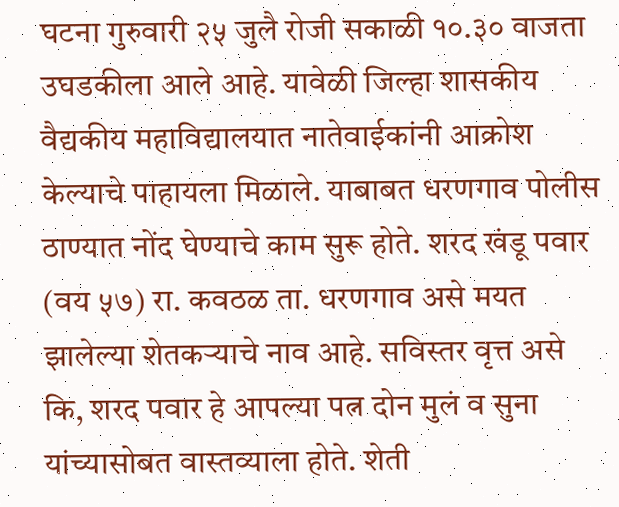घटना गुरुवारी २५ जुलै रोजी सकाळी १०.३० वाजता उघडकीला आले आहे. यावेळी जिल्हा शासकीय वैद्यकीय महाविद्यालयात नातेवाईकांनी आक्रोश केल्याचे पाहायला मिळाले. याबाबत धरणगाव पोलीस ठाण्यात नोंद घेण्याचे काम सुरू होते. शरद खंडू पवार (वय ५७) रा. कवठळ ता. धरणगाव असे मयत झालेल्या शेतकऱ्याचे नाव आहे. सविस्तर वृत्त असे कि, शरद पवार हे आपल्या पत्न दोन मुलं व सुना यांच्यासोबत वास्तव्याला होते. शेती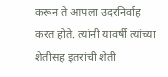करून ते आपला उदरनिर्वाह करत होते. त्यांनी यावर्षी त्यांच्या शेतीसह इतरांची शेती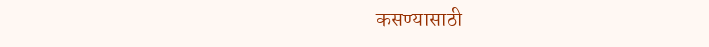कसण्यासाठी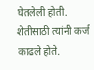घेतलेली होती. शेतीसाठी त्यांनी कर्ज काढले होते.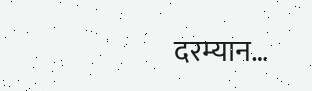दरम्यान…